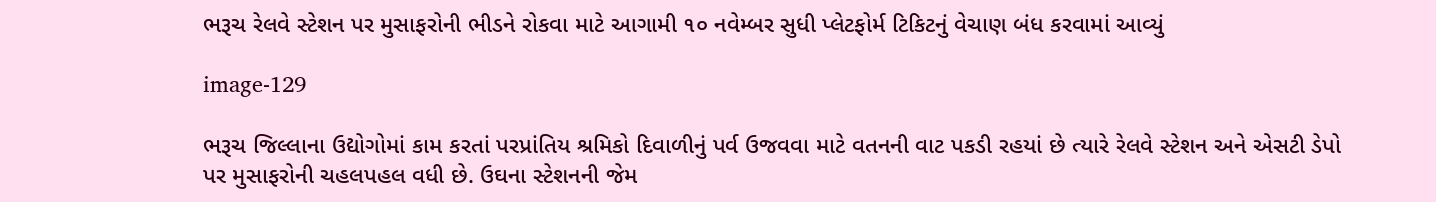ભરૂચ રેલવે સ્ટેશન પર મુસાફરોની ભીડને રોકવા માટે આગામી ૧૦ નવેમ્બર સુધી પ્લેટફોર્મ ટિકિટનું વેચાણ બંધ કરવામાં આવ્યું

image-129

ભરૂચ જિલ્લાના ઉદ્યોગોમાં કામ કરતાં પરપ્રાંતિય શ્રમિકો દિવાળીનું પર્વ ઉજવવા માટે વતનની વાટ પકડી રહયાં છે ત્યારે રેલવે સ્ટેશન અને એસટી ડેપો પર મુસાફરોની ચહલપહલ વધી છે. ઉઘના સ્ટેશનની જેમ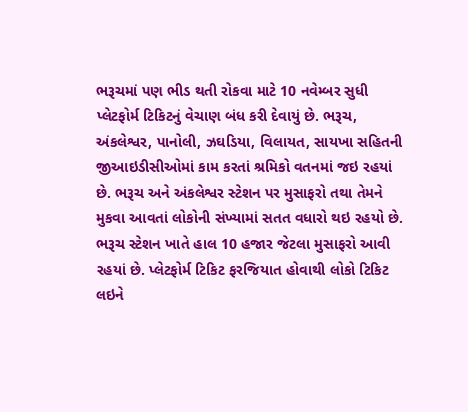ભરૂચમાં પણ ભીડ થતી રોકવા માટે 10 નવેમ્બર સુધી પ્લેટફોર્મ ટિકિટનું વેચાણ બંધ કરી દેવાયું છે. ભરૂચ, અંકલેશ્વર, પાનોલી, ઝઘડિયા, વિલાયત, સાયખા સહિતની જીઆઇડીસીઓમાં કામ કરતાં શ્રમિકો વતનમાં જઇ રહયાં છે. ભરૂચ અને અંકલેશ્વર સ્ટેશન પર મુસાફરો તથા તેમને મુકવા આવતાં લોકોની સંખ્યામાં સતત વધારો થઇ રહયો છે. ભરૂચ સ્ટેશન ખાતે હાલ 10 હજાર જેટલા મુસાફરો આવી રહયાં છે. પ્લેટફોર્મ ટિકિટ ફરજિયાત હોવાથી લોકો ટિકિટ લઇને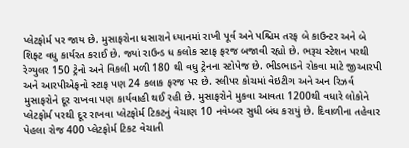પ્લેટફોર્મ પર જાય છે. મુસાફરોના ધસારાને ધ્યાનમાં રાખી પૂર્વ અને પશ્ચિમ તરફ બે કાઉન્ટર અને બે શિફ્ટ વધુ કાર્યરત કરાઈ છે. જ્યાં રાઉન્ડ ધ કલોક સ્ટાફ ફરજ બજાવી રહ્યો છે. ભરૂચ સ્ટેશન પરથી રેગ્યુલર 150 ટ્રેનો અને વિકલી મળી 180 થી વધુ ટ્રેનના સ્ટોપેજ છે. ભીડભાડને રોકવા માટે જીઆરપી અને આરપીએફનો સ્ટાફ પણ 24 કલાક ફરજ પર છે. સ્લીપર કોચમાં વેઇટીગ અને અન રિઝર્વ મુસાફરોને દૂર રાખવા પણ કાર્યવાહી થઈ રહી છે. મુસાફરોને મુકવા આવતા 1200થી વધારે લોકોને પ્લેટફોર્મ પરથી દૂર રાખવા પ્લેટફોર્મ ટિકટનું વેચાણ 10 નવેમ્બર સુધી બંધ કરાયું છે. દિવાળીના તહેવાર પેહલા રોજ 400 પ્લેટફોર્મ ટિકટ વેચાતી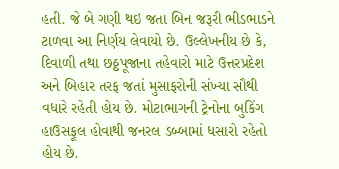હતી. જે બે ગણી થઇ જતા બિન જરૂરી ભીડભાડને ટાળવા આ નિર્ણય લેવાયો છે. ઉલ્લેખનીય છે કે, દિવાળી તથા છઠ્ઠપૂજાના તહેવારો માટે ઉત્તરપ્રદેશ અને બિહાર તરફ જતાં મુસાફરોની સંખ્યા સૌથી વધારે રહેતી હોય છે. મોટાભાગની ટ્રેનોના બુકિંગ હાઉસફૂલ હોવાથી જનરલ ડબ્બામાં ધસારો રહેતો હોય છે.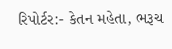રિપોર્ટર:- કેતન મહેતા, ભરૂચ